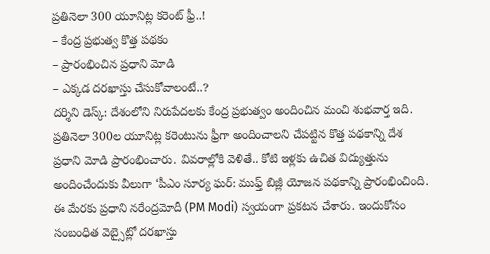ప్రతినెలా 300 యూనిట్ల కరెంట్ ఫ్రీ..!
– కేంద్ర ప్రభుత్వ కొత్త పథకం
– ప్రారంభించిన ప్రధాని మోడి
– ఎక్కడ దరఖాస్తు చేసుకోవాలంటే..?
దర్శిని డెస్క్: దేశంలోని నిరుపేదలకు కేంద్ర ప్రభుత్వం అందించిన మంచి శుభవార్త ఇది. ప్రతినెలా 300ల యూనిట్ల కరెంటును ఫ్రీగా అందించాలని చేపట్టిన కొత్త పథకాన్ని దేశ ప్రధాని మోడి ప్రారంభించారు. వివరాల్లోకి వెళితే.. కోటి ఇళ్లకు ఉచిత విద్యుత్తును అందించేందుకు వీలుగా ‘పీఎం సూర్య ఘర్: ముఫ్త్ బిజ్లీ యోజన పథకాన్ని ప్రారంభించింది. ఈ మేరకు ప్రధాని నరేంద్రమోదీ (PM Modi) స్వయంగా ప్రకటన చేశారు. ఇందుకోసం సంబంధిత వెబ్సైట్లో దరఖాస్తు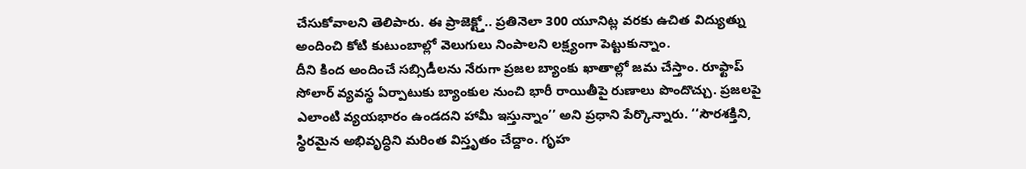చేసుకోవాలని తెలిపారు. ఈ ప్రాజెక్ట్తో.. ప్రతినెలా 300 యూనిట్ల వరకు ఉచిత విద్యుత్ను అందించి కోటి కుటుంబాల్లో వెలుగులు నింపాలని లక్ష్యంగా పెట్టుకున్నాం.
దీని కింద అందించే సబ్సిడీలను నేరుగా ప్రజల బ్యాంకు ఖాతాల్లో జమ చేస్తాం. రూఫ్టాప్ సోలార్ వ్యవస్థ ఏర్పాటుకు బ్యాంకుల నుంచి భారీ రాయితీపై రుణాలు పొందొచ్చు. ప్రజలపై ఎలాంటి వ్యయభారం ఉండదని హామీ ఇస్తున్నాం’’ అని ప్రధాని పేర్కొన్నారు. ‘‘సౌరశక్తిని, స్థిరమైన అభివృద్ధిని మరింత విస్తృతం చేద్దాం. గృహ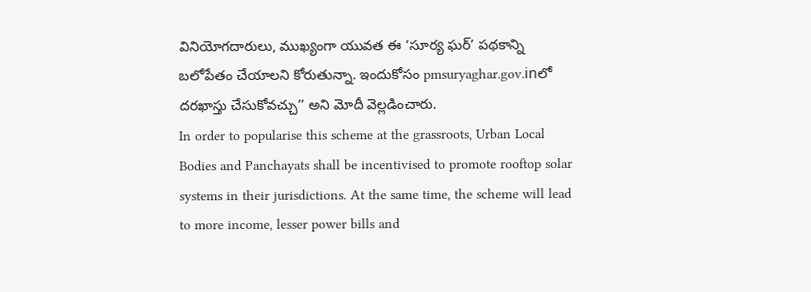వినియోగదారులు, ముఖ్యంగా యువత ఈ ‘సూర్య ఘర్’ పథకాన్ని బలోపేతం చేయాలని కోరుతున్నా. ఇందుకోసం pmsuryaghar.gov.inలో దరఖాస్తు చేసుకోవచ్చు’’ అని మోదీ వెల్లడించారు.
In order to popularise this scheme at the grassroots, Urban Local Bodies and Panchayats shall be incentivised to promote rooftop solar systems in their jurisdictions. At the same time, the scheme will lead to more income, lesser power bills and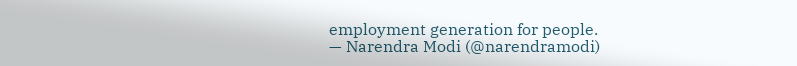employment generation for people.
— Narendra Modi (@narendramodi)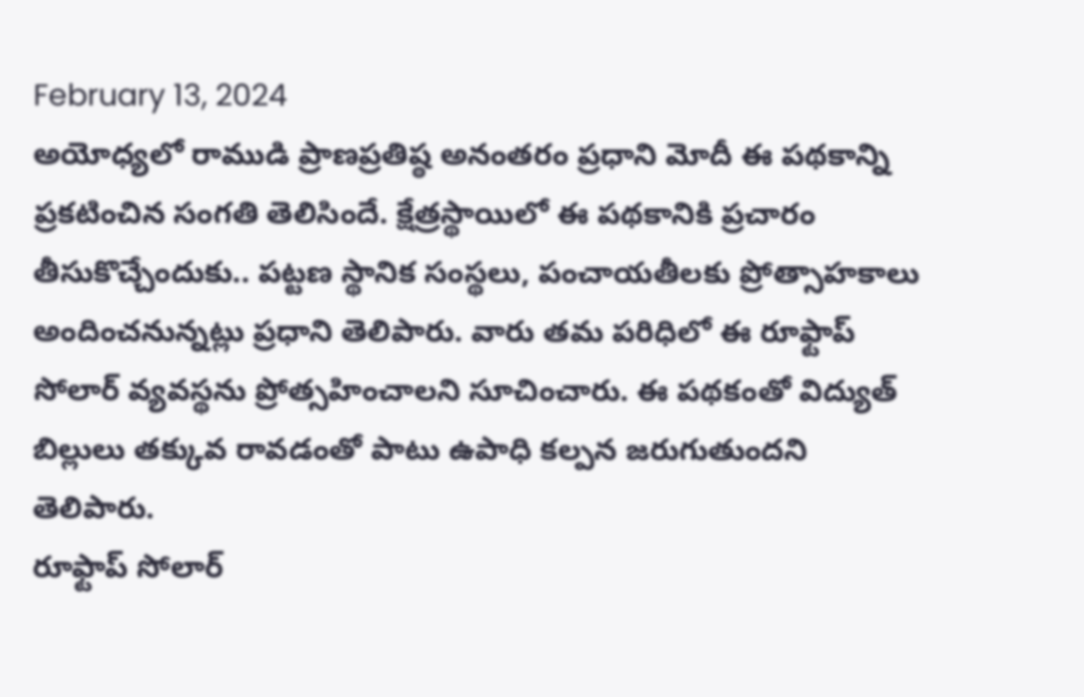February 13, 2024
అయోధ్యలో రాముడి ప్రాణప్రతిష్ఠ అనంతరం ప్రధాని మోదీ ఈ పథకాన్ని ప్రకటించిన సంగతి తెలిసిందే. క్షేత్రస్థాయిలో ఈ పథకానికి ప్రచారం తీసుకొచ్చేందుకు.. పట్టణ స్థానిక సంస్థలు, పంచాయతీలకు ప్రోత్సాహకాలు అందించనున్నట్లు ప్రధాని తెలిపారు. వారు తమ పరిధిలో ఈ రూఫ్టాప్ సోలార్ వ్యవస్థను ప్రోత్సహించాలని సూచించారు. ఈ పథకంతో విద్యుత్ బిల్లులు తక్కువ రావడంతో పాటు ఉపాధి కల్పన జరుగుతుందని తెలిపారు.
రూఫ్టాప్ సోలార్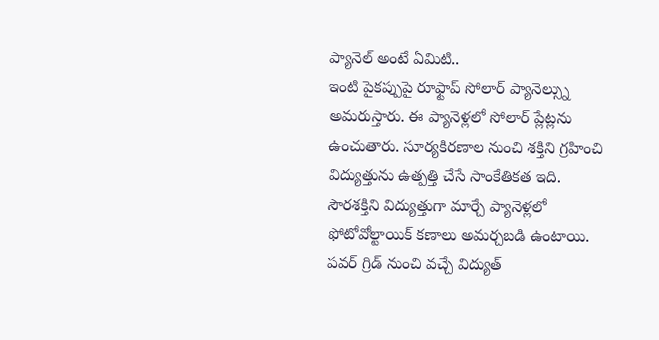ప్యానెల్ అంటే ఏమిటి..
ఇంటి పైకప్పుపై రూఫ్టాప్ సోలార్ ప్యానెల్స్ను అమరుస్తారు. ఈ ప్యానెళ్లలో సోలార్ ప్లేట్లను ఉంచుతారు. సూర్యకిరణాల నుంచి శక్తిని గ్రహించి విద్యుత్తును ఉత్పత్తి చేసే సాంకేతికత ఇది. సౌరశక్తిని విద్యుత్తుగా మార్చే ప్యానెళ్లలో ఫోటోవోల్టాయిక్ కణాలు అమర్చబడి ఉంటాయి. పవర్ గ్రిడ్ నుంచి వచ్చే విద్యుత్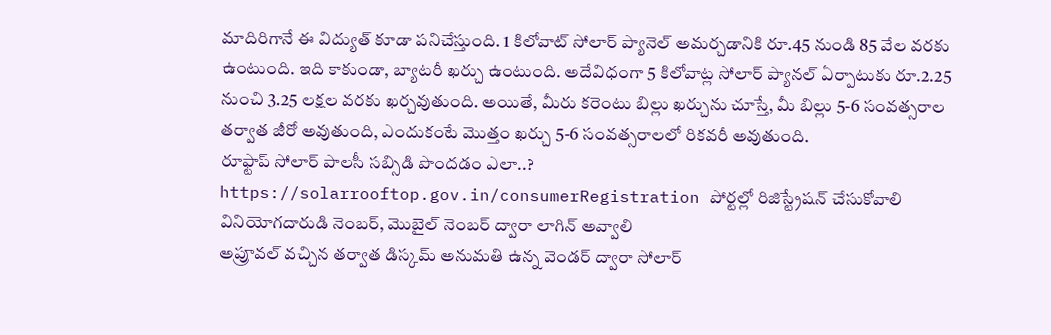మాదిరిగానే ఈ విద్యుత్ కూడా పనిచేస్తుంది. 1 కిలోవాట్ సోలార్ ప్యానెల్ అమర్చడానికి రూ.45 నుండి 85 వేల వరకు ఉంటుంది. ఇది కాకుండా, బ్యాటరీ ఖర్చు ఉంటుంది. అదేవిధంగా 5 కిలోవాట్ల సోలార్ ప్యానల్ ఏర్పాటుకు రూ.2.25 నుంచి 3.25 లక్షల వరకు ఖర్చవుతుంది. అయితే, మీరు కరెంటు బిల్లు ఖర్చును చూస్తే, మీ బిల్లు 5-6 సంవత్సరాల తర్వాత జీరో అవుతుంది, ఎందుకంటే మొత్తం ఖర్చు 5-6 సంవత్సరాలలో రికవరీ అవుతుంది.
రూఫ్టాప్ సోలార్ పాలసీ సబ్సిడి పొందడం ఎలా..?
https://solarrooftop.gov.in/consumerRegistration పోర్టల్లో రిజిస్ట్రేషన్ చేసుకోవాలి
వినియోగదారుడి నెంబర్, మొబైల్ నెంబర్ ద్వారా లాగిన్ అవ్వాలి
అప్రూవల్ వచ్చిన తర్వాత డిస్కమ్ అనుమతి ఉన్న వెండర్ ద్వారా సోలార్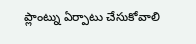ప్లాంట్ను ఏర్పాటు చేసుకోవాలి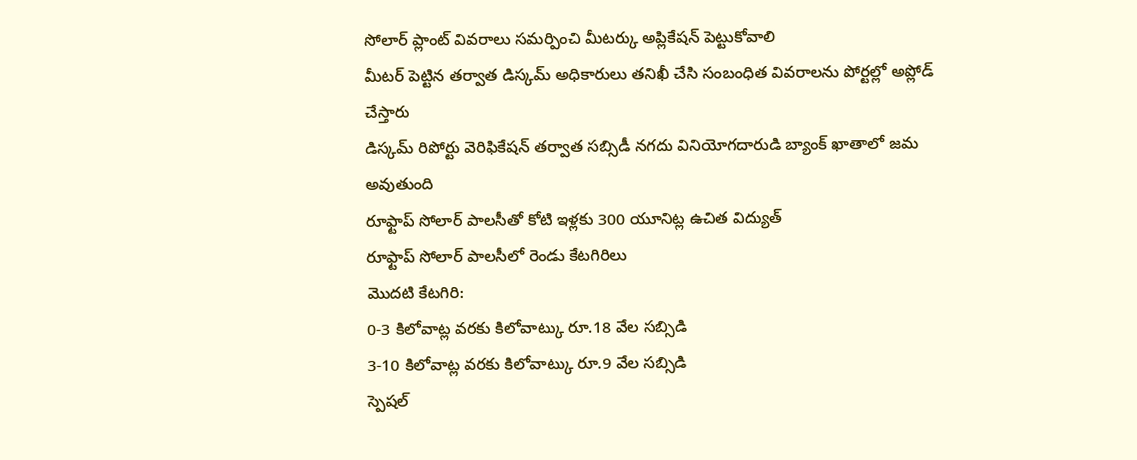సోలార్ ప్లాంట్ వివరాలు సమర్పించి మీటర్కు అప్లికేషన్ పెట్టుకోవాలి
మీటర్ పెట్టిన తర్వాత డిస్కమ్ అధికారులు తనిఖీ చేసి సంబంధిత వివరాలను పోర్టల్లో అప్లోడ్ చేస్తారు
డిస్కమ్ రిపోర్టు వెరిఫికేషన్ తర్వాత సబ్సిడీ నగదు వినియోగదారుడి బ్యాంక్ ఖాతాలో జమ అవుతుంది
రూఫ్టాప్ సోలార్ పాలసీతో కోటి ఇళ్లకు 300 యూనిట్ల ఉచిత విద్యుత్
రూఫ్టాప్ సోలార్ పాలసీలో రెండు కేటగిరిలు
మొదటి కేటగిరి:
0-3 కిలోవాట్ల వరకు కిలోవాట్కు రూ.18 వేల సబ్సిడి
3-10 కిలోవాట్ల వరకు కిలోవాట్కు రూ.9 వేల సబ్సిడి
స్పెషల్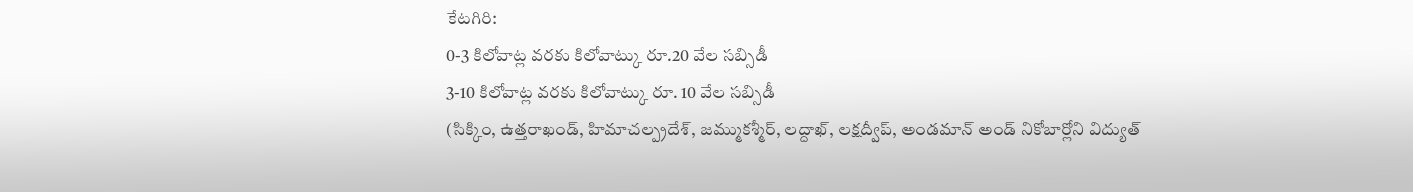కేటగిరి:
0-3 కిలోవాట్ల వరకు కిలోవాట్కు రూ.20 వేల సబ్సిడీ
3-10 కిలోవాట్ల వరకు కిలోవాట్కు రూ. 10 వేల సబ్సిడీ
(సిక్కిం, ఉత్తరాఖండ్, హిమాచల్ప్రదేశ్, జమ్ముకశ్మీర్, లద్దాఖ్, లక్షద్వీప్, అండమాన్ అండ్ నికోబార్లోని విద్యుత్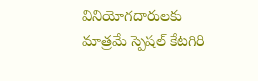వినియోగదారులకు మాత్రమే స్పెషల్ కేటగిరి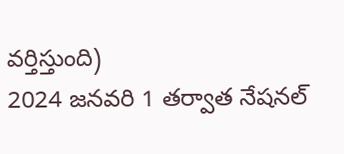వర్తిస్తుంది)
2024 జనవరి 1 తర్వాత నేషనల్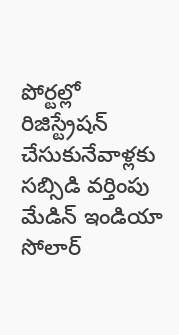పోర్టల్లో రిజిస్ట్రేషన్ చేసుకునేవాళ్లకు సబ్సిడి వర్తింపు
మేడిన్ ఇండియా సోలార్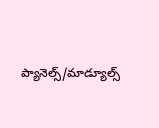ప్యానెల్స్/మాడ్యూల్స్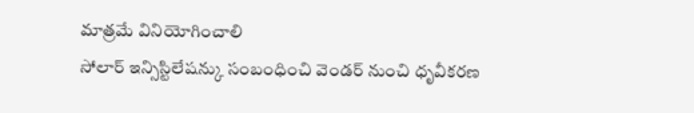మాత్రమే వినియోగించాలి
సోలార్ ఇన్సిస్టిలేషన్కు సంబంధించి వెండర్ నుంచి ధృవీకరణ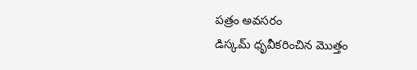పత్రం అవసరం
డిస్కమ్ ధృవీకరించిన మొత్తం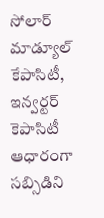సోలార్ మాడ్యూల్ కేపాసిటీ, ఇన్వర్టర్ కెపాసిటీ ఆధారంగా సబ్సిడిని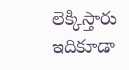లెక్కిస్తారు
ఇదికూడా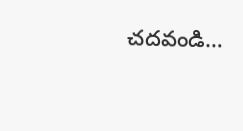చదవండి…